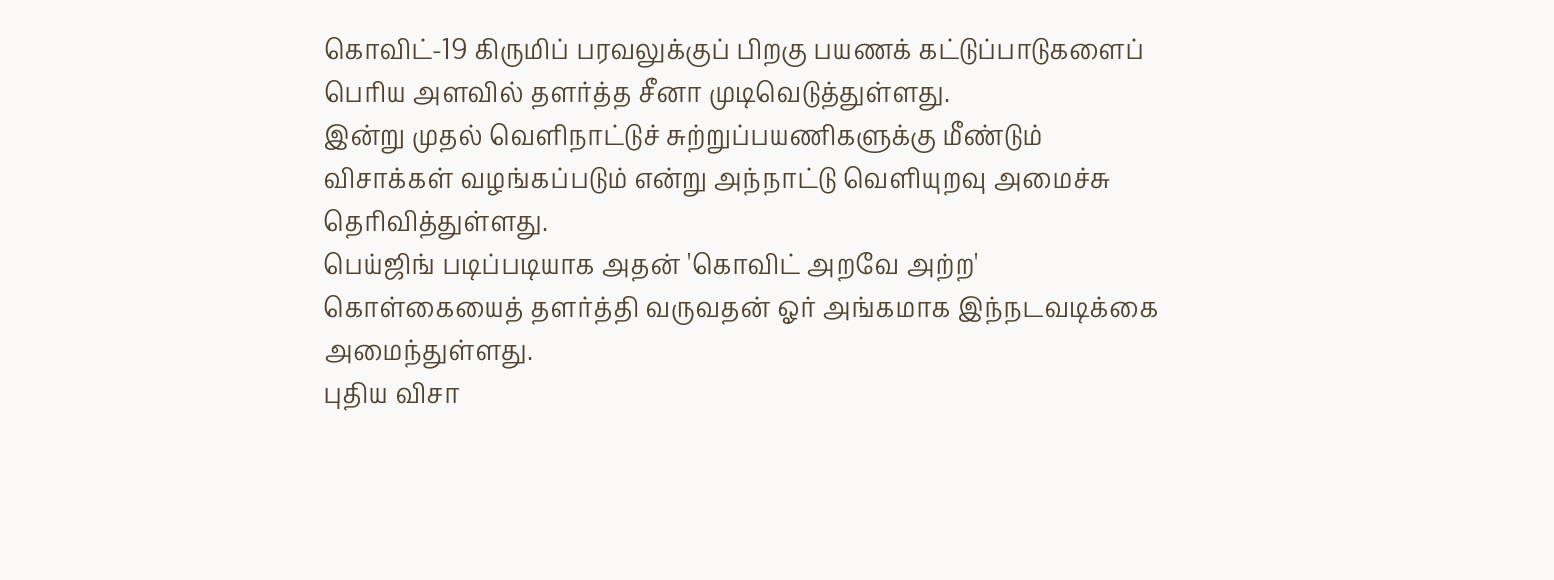கொவிட்-19 கிருமிப் பரவலுக்குப் பிறகு பயணக் கட்டுப்பாடுகளைப் பெரிய அளவில் தளர்த்த சீனா முடிவெடுத்துள்ளது.
இன்று முதல் வெளிநாட்டுச் சுற்றுப்பயணிகளுக்கு மீண்டும் விசாக்கள் வழங்கப்படும் என்று அந்நாட்டு வெளியுறவு அமைச்சு தெரிவித்துள்ளது.
பெய்ஜிங் படிப்படியாக அதன் 'கொவிட் அறவே அற்ற' கொள்கையைத் தளர்த்தி வருவதன் ஓர் அங்கமாக இந்நடவடிக்கை அமைந்துள்ளது.
புதிய விசா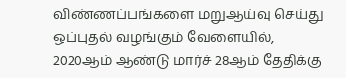விண்ணப்பங்களை மறுஆய்வு செய்து ஒப்புதல் வழங்கும் வேளையில், 2020ஆம் ஆண்டு மார்ச் 28ஆம் தேதிக்கு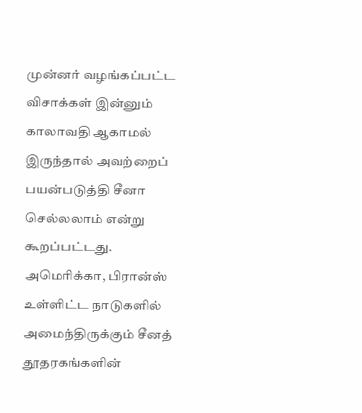முன்னர் வழங்கப்பட்ட விசாக்கள் இன்னும் காலாவதி ஆகாமல் இருந்தால் அவற்றைப் பயன்படுத்தி சீனா செல்லலாம் என்று கூறப்பட்டது.
அமெரிக்கா, பிரான்ஸ் உள்ளிட்ட நாடுகளில் அமைந்திருக்கும் சீனத் தூதரகங்களின்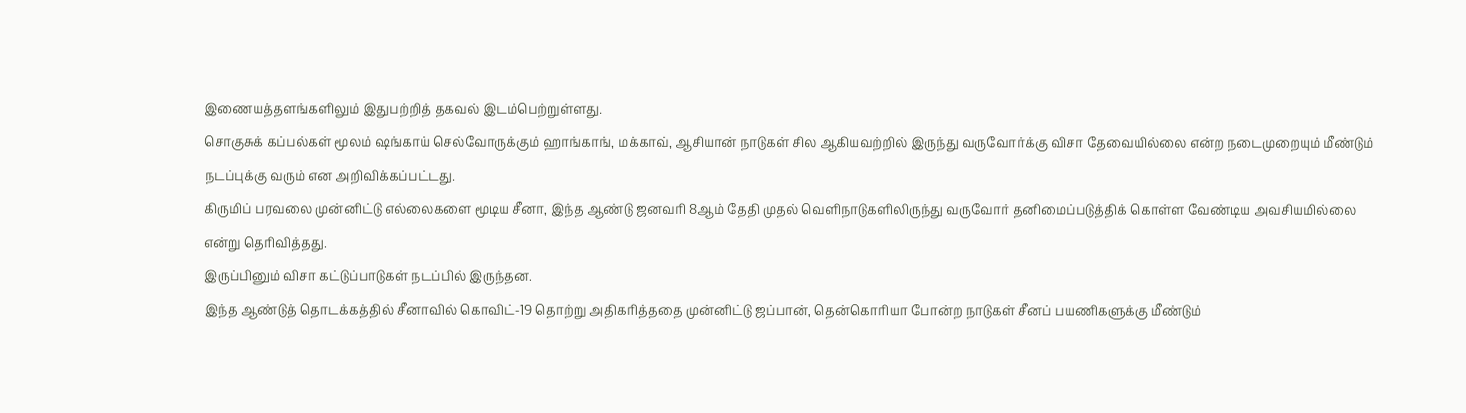இணையத்தளங்களிலும் இதுபற்றித் தகவல் இடம்பெற்றுள்ளது.
சொகுசுக் கப்பல்கள் மூலம் ஷங்காய் செல்வோருக்கும் ஹாங்காங், மக்காவ், ஆசியான் நாடுகள் சில ஆகியவற்றில் இருந்து வருவோர்க்கு விசா தேவையில்லை என்ற நடைமுறையும் மீண்டும் நடப்புக்கு வரும் என அறிவிக்கப்பட்டது.
கிருமிப் பரவலை முன்னிட்டு எல்லைகளை மூடிய சீனா, இந்த ஆண்டு ஜனவரி 8ஆம் தேதி முதல் வெளிநாடுகளிலிருந்து வருவோர் தனிமைப்படுத்திக் கொள்ள வேண்டிய அவசியமில்லை என்று தெரிவித்தது.
இருப்பினும் விசா கட்டுப்பாடுகள் நடப்பில் இருந்தன.
இந்த ஆண்டுத் தொடக்கத்தில் சீனாவில் கொவிட்-19 தொற்று அதிகரித்ததை முன்னிட்டு ஜப்பான், தென்கொரியா போன்ற நாடுகள் சீனப் பயணிகளுக்கு மீண்டும்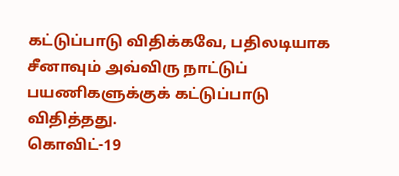கட்டுப்பாடு விதிக்கவே, பதிலடியாக சீனாவும் அவ்விரு நாட்டுப் பயணிகளுக்குக் கட்டுப்பாடு விதித்தது.
கொவிட்-19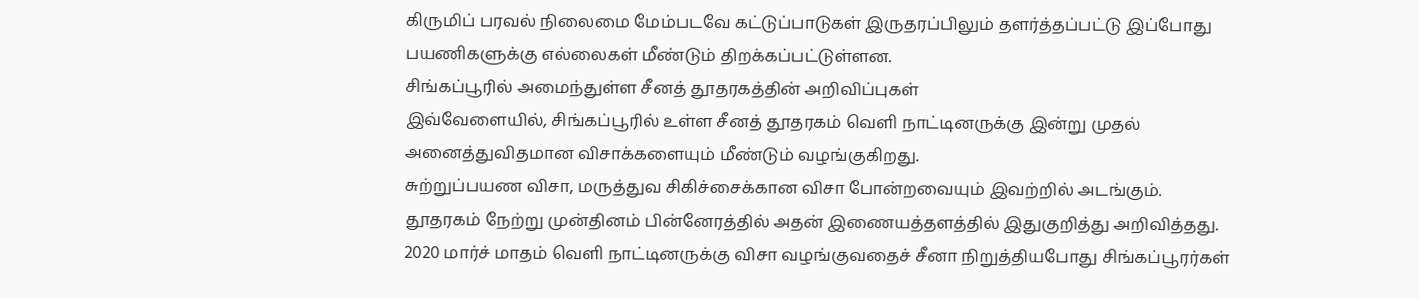கிருமிப் பரவல் நிலைமை மேம்படவே கட்டுப்பாடுகள் இருதரப்பிலும் தளர்த்தப்பட்டு இப்போது பயணிகளுக்கு எல்லைகள் மீண்டும் திறக்கப்பட்டுள்ளன.
சிங்கப்பூரில் அமைந்துள்ள சீனத் தூதரகத்தின் அறிவிப்புகள்
இவ்வேளையில், சிங்கப்பூரில் உள்ள சீனத் தூதரகம் வெளி நாட்டினருக்கு இன்று முதல் அனைத்துவிதமான விசாக்களையும் மீண்டும் வழங்குகிறது.
சுற்றுப்பயண விசா, மருத்துவ சிகிச்சைக்கான விசா போன்றவையும் இவற்றில் அடங்கும்.
தூதரகம் நேற்று முன்தினம் பின்னேரத்தில் அதன் இணையத்தளத்தில் இதுகுறித்து அறிவித்தது.
2020 மார்ச் மாதம் வெளி நாட்டினருக்கு விசா வழங்குவதைச் சீனா நிறுத்தியபோது சிங்கப்பூரர்கள்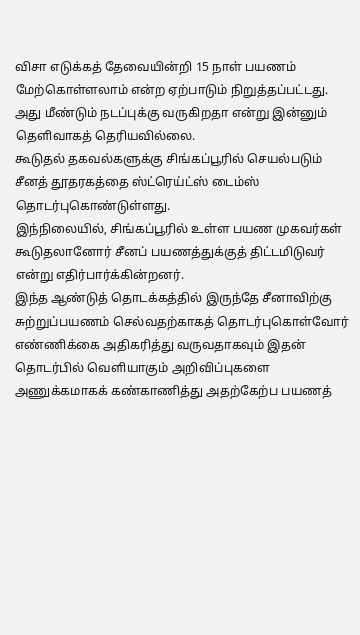விசா எடுக்கத் தேவையின்றி 15 நாள் பயணம் மேற்கொள்ளலாம் என்ற ஏற்பாடும் நிறுத்தப்பட்டது.
அது மீண்டும் நடப்புக்கு வருகிறதா என்று இன்னும் தெளிவாகத் தெரியவில்லை.
கூடுதல் தகவல்களுக்கு சிங்கப்பூரில் செயல்படும் சீனத் தூதரகத்தை ஸ்ட்ரெய்ட்ஸ் டைம்ஸ் தொடர்புகொண்டுள்ளது.
இந்நிலையில், சிங்கப்பூரில் உள்ள பயண முகவர்கள் கூடுதலானோர் சீனப் பயணத்துக்குத் திட்டமிடுவர் என்று எதிர்பார்க்கின்றனர்.
இந்த ஆண்டுத் தொடக்கத்தில் இருந்தே சீனாவிற்கு சுற்றுப்பயணம் செல்வதற்காகத் தொடர்புகொள்வோர் எண்ணிக்கை அதிகரித்து வருவதாகவும் இதன் தொடர்பில் வெளியாகும் அறிவிப்புகளை அணுக்கமாகக் கண்காணித்து அதற்கேற்ப பயணத்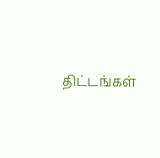திட்டங்கள்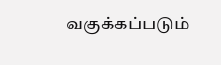வகுக்கப்படும்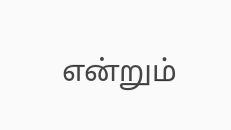என்றும்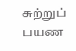சுற்றுப் பயண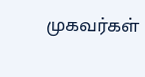முகவர்கள்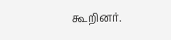கூறினர்.